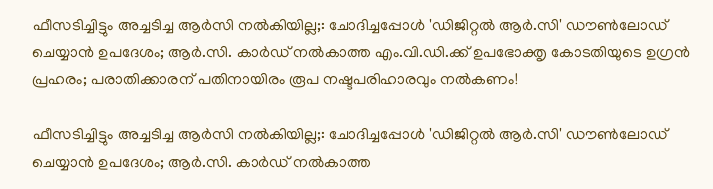ഫീസടിച്ചിട്ടും അച്ചടിച്ച ആര്‍സി നല്‍കിയില്ല;: ചോദിച്ചപ്പോള്‍ 'ഡിജിറ്റല്‍ ആര്‍.സി' ഡൗണ്‍ലോഡ് ചെയ്യാന്‍ ഉപദേശം; ആര്‍.സി. കാര്‍ഡ് നല്‍കാത്ത എം.വി.ഡി.ക്ക് ഉപഭോക്തൃ കോടതിയുടെ ഉഗ്രന്‍ പ്രഹരം; പരാതിക്കാരന് പതിനായിരം രൂപ നഷ്ടപരിഹാരവും നല്‍കണം!

ഫീസടിച്ചിട്ടും അച്ചടിച്ച ആര്‍സി നല്‍കിയില്ല;: ചോദിച്ചപ്പോള്‍ 'ഡിജിറ്റല്‍ ആര്‍.സി' ഡൗണ്‍ലോഡ് ചെയ്യാന്‍ ഉപദേശം; ആര്‍.സി. കാര്‍ഡ് നല്‍കാത്ത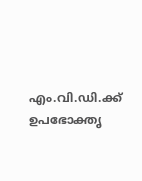എം.വി.ഡി.ക്ക് ഉപഭോക്തൃ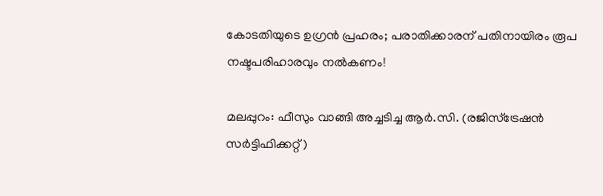കോടതിയുടെ ഉഗ്രന്‍ പ്രഹരം; പരാതിക്കാരന് പതിനായിരം രൂപ നഷ്ടപരിഹാരവും നല്‍കണം!

മലപ്പുറം: ഫീസും വാങ്ങി അച്ചടിച്ച ആര്‍.സി. (രജിസ്‌ട്രേഷന്‍ സര്‍ട്ടിഫിക്കറ്റ്)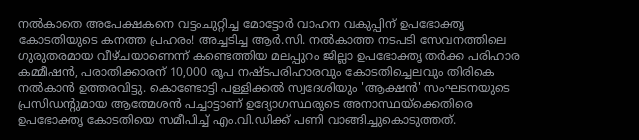നല്‍കാതെ അപേക്ഷകനെ വട്ടംചുറ്റിച്ച മോട്ടോര്‍ വാഹന വകുപ്പിന് ഉപഭോക്തൃ കോടതിയുടെ കനത്ത പ്രഹരം! അച്ചടിച്ച ആര്‍.സി. നല്‍കാത്ത നടപടി സേവനത്തിലെ ഗുരുതരമായ വീഴ്ചയാണെന്ന് കണ്ടെത്തിയ മലപ്പുറം ജില്ലാ ഉപഭോക്തൃ തര്‍ക്ക പരിഹാര കമ്മീഷന്‍, പരാതിക്കാരന് 10,000 രൂപ നഷ്ടപരിഹാരവും കോടതിച്ചെലവും തിരികെ നല്‍കാന്‍ ഉത്തരവിട്ടു. കൊണ്ടോട്ടി പള്ളിക്കല്‍ സ്വദേശിയും 'ആക്ഷന്‍' സംഘടനയുടെ പ്രസിഡന്റുമായ ആത്മേശന്‍ പച്ചാട്ടാണ് ഉദ്യോഗസ്ഥരുടെ അനാസ്ഥയ്ക്കെതിരെ ഉപഭോക്തൃ കോടതിയെ സമീപിച്ച് എം.വി.ഡിക്ക് പണി വാങ്ങിച്ചുകൊടുത്തത്.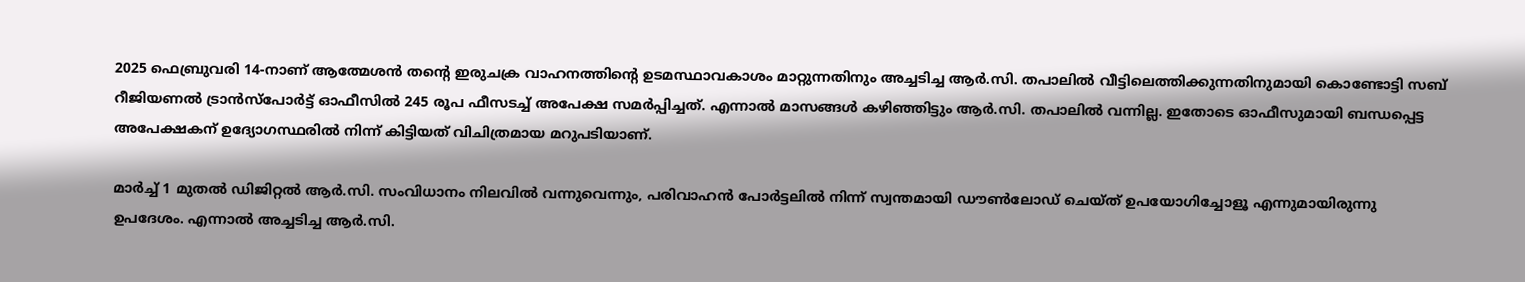2025 ഫെബ്രുവരി 14-നാണ് ആത്മേശന്‍ തന്റെ ഇരുചക്ര വാഹനത്തിന്റെ ഉടമസ്ഥാവകാശം മാറ്റുന്നതിനും അച്ചടിച്ച ആര്‍.സി. തപാലില്‍ വീട്ടിലെത്തിക്കുന്നതിനുമായി കൊണ്ടോട്ടി സബ് റീജിയണല്‍ ട്രാന്‍സ്‌പോര്‍ട്ട് ഓഫീസില്‍ 245 രൂപ ഫീസടച്ച് അപേക്ഷ സമര്‍പ്പിച്ചത്. എന്നാല്‍ മാസങ്ങള്‍ കഴിഞ്ഞിട്ടും ആര്‍.സി. തപാലില്‍ വന്നില്ല. ഇതോടെ ഓഫീസുമായി ബന്ധപ്പെട്ട അപേക്ഷകന് ഉദ്യോഗസ്ഥരില്‍ നിന്ന് കിട്ടിയത് വിചിത്രമായ മറുപടിയാണ്.

മാര്‍ച്ച് 1 മുതല്‍ ഡിജിറ്റല്‍ ആര്‍.സി. സംവിധാനം നിലവില്‍ വന്നുവെന്നും, പരിവാഹന്‍ പോര്‍ട്ടലില്‍ നിന്ന് സ്വന്തമായി ഡൗണ്‍ലോഡ് ചെയ്ത് ഉപയോഗിച്ചോളൂ എന്നുമായിരുന്നു ഉപദേശം. എന്നാല്‍ അച്ചടിച്ച ആര്‍.സി.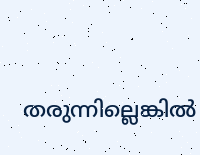തരുന്നില്ലെങ്കില്‍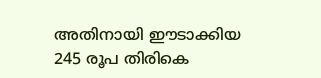അതിനായി ഈടാക്കിയ 245 രൂപ തിരികെ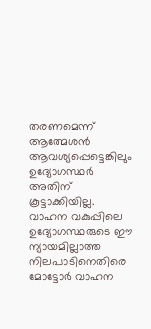തരണമെന്ന് ആത്മേശന്‍ ആവശ്യപ്പെട്ടെങ്കിലും ഉദ്യോഗസ്ഥര്‍ അതിന് കൂട്ടാക്കിയില്ല. വാഹന വകുപ്പിലെ ഉദ്യോഗസ്ഥരുടെ ഈ ന്യായമില്ലാത്ത നിലപാടിനെതിരെ മോട്ടോര്‍ വാഹന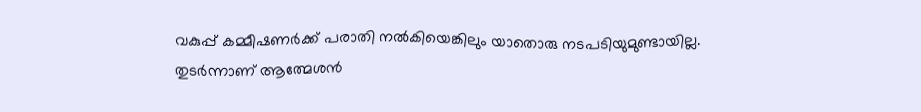വകുപ്പ് കമ്മീഷണര്‍ക്ക് പരാതി നല്‍കിയെങ്കിലും യാതൊരു നടപടിയുമുണ്ടായില്ല. തുടര്‍ന്നാണ് ആത്മേശന്‍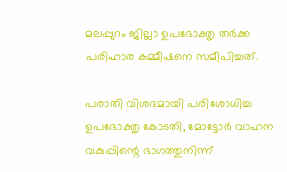മലപ്പുറം ജില്ലാ ഉപഭോക്തൃ തര്‍ക്ക പരിഹാര കമ്മീഷനെ സമീപിച്ചത്.

പരാതി വിശദമായി പരിശോധിച്ച ഉപഭോക്തൃ കോടതി, മോട്ടോര്‍ വാഹന വകുപ്പിന്റെ ഭാഗത്തുനിന്ന്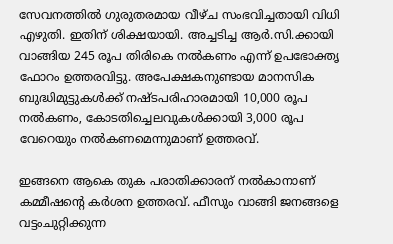സേവനത്തില്‍ ഗുരുതരമായ വീഴ്ച സംഭവിച്ചതായി വിധി എഴുതി. ഇതിന് ശിക്ഷയായി. അച്ചടിച്ച ആര്‍.സി.ക്കായി വാങ്ങിയ 245 രൂപ തിരികെ നല്‍കണം എന്ന് ഉപഭോക്തൃ ഫോറം ഉത്തരവിട്ടു. അപേക്ഷകനുണ്ടായ മാനസിക ബുദ്ധിമുട്ടുകള്‍ക്ക് നഷ്ടപരിഹാരമായി 10,000 രൂപ നല്‍കണം, കോടതിച്ചെലവുകള്‍ക്കായി 3,000 രൂപ വേറെയും നല്‍കണമെന്നുമാണ് ഉത്തരവ്.

ഇങ്ങനെ ആകെ തുക പരാതിക്കാരന് നല്‍കാനാണ് കമ്മീഷന്റെ കര്‍ശന ഉത്തരവ്. ഫീസും വാങ്ങി ജനങ്ങളെ വട്ടംചുറ്റിക്കുന്ന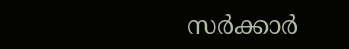സര്‍ക്കാര്‍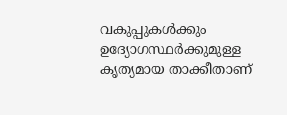വകുപ്പുകള്‍ക്കും ഉദ്യോഗസ്ഥര്‍ക്കുമുള്ള കൃത്യമായ താക്കീതാണ്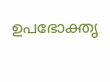ഉപഭോക്തൃ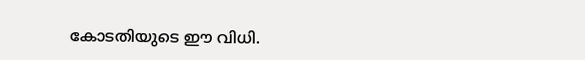കോടതിയുടെ ഈ വിധി.